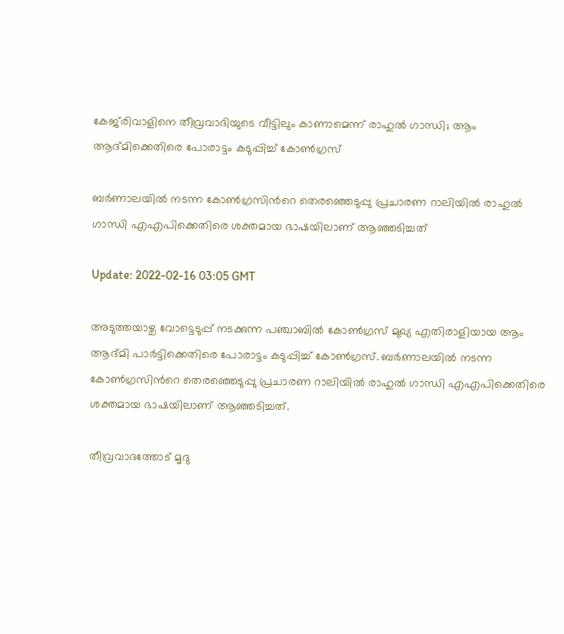കേജ്‍രിവാളിനെ തീവ്രവാദിയുടെ വീട്ടിലും കാണാമെന്ന് രാഹുല്‍ ഗാന്ധി; ആം ആദ്മിക്കെതിരെ പോരാട്ടം കടുപ്പിച്ച് കോണ്‍ഗ്രസ്

ബര്‍ണാലയില്‍ നടന്ന കോണ്‍ഗ്രസിന്‍റെ തെരഞ്ഞെടുപ്പു പ്രചാരണ റാലിയില്‍ രാഹുല്‍ ഗാന്ധി എഎപിക്കെതിരെ ശക്തമായ ഭാഷയിലാണ് ആഞ്ഞടിച്ചത്

Update: 2022-02-16 03:05 GMT

അടുത്തയാഴ്ച വോട്ടെടുപ്പ് നടക്കുന്ന പഞ്ചാബില്‍ കോണ്‍ഗ്രസ് മുഖ്യ എതിരാളിയായ ആം ആദ്മി പാര്‍ട്ടിക്കെതിരെ പോരാട്ടം കടുപ്പിച്ച് കോണ്‍ഗ്രസ്. ബര്‍ണാലയില്‍ നടന്ന കോണ്‍ഗ്രസിന്‍റെ തെരഞ്ഞെടുപ്പു പ്രചാരണ റാലിയില്‍ രാഹുല്‍ ഗാന്ധി എഎപിക്കെതിരെ ശക്തമായ ഭാഷയിലാണ് ആഞ്ഞടിച്ചത്.

തീവ്രവാദത്തോട് മൃദു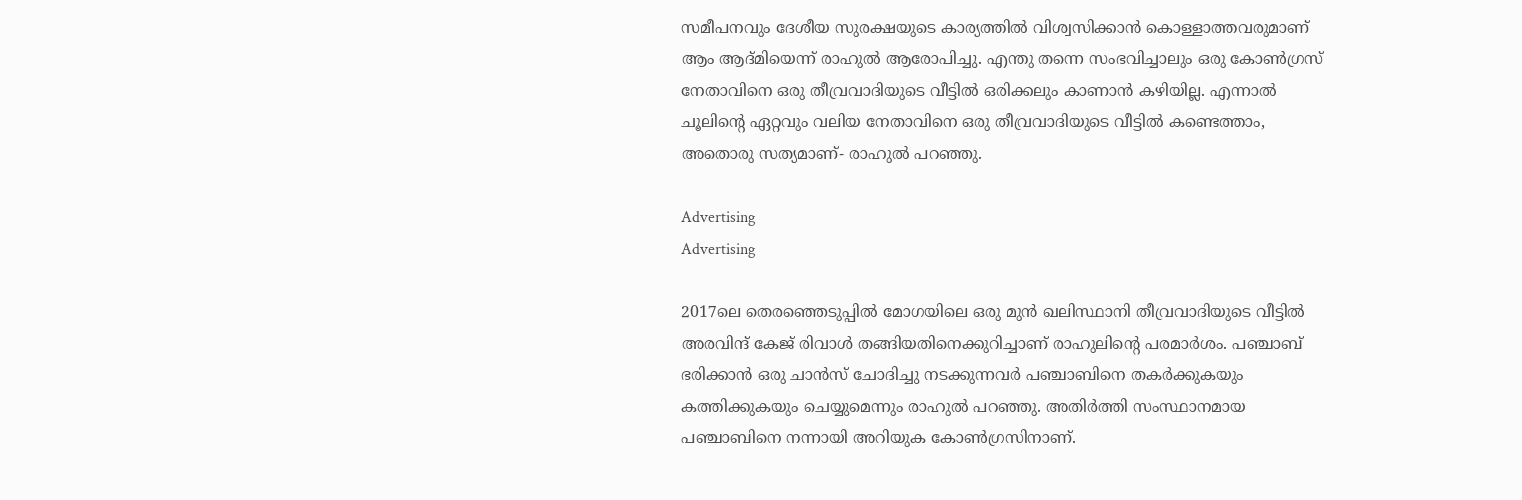സമീപനവും ദേശീയ സുരക്ഷയുടെ കാര്യത്തില്‍ വിശ്വസിക്കാന്‍ കൊള്ളാത്തവരുമാണ് ആം ആദ്മിയെന്ന് രാഹുല്‍ ആരോപിച്ചു. എന്തു തന്നെ സംഭവിച്ചാലും ഒരു കോണ്‍ഗ്രസ് നേതാവിനെ ഒരു തീവ്രവാദിയുടെ വീട്ടില്‍ ഒരിക്കലും കാണാന്‍ കഴിയില്ല. എന്നാല്‍ ചൂലിന്‍റെ ഏറ്റവും വലിയ നേതാവിനെ ഒരു തീവ്രവാദിയുടെ വീട്ടില്‍ കണ്ടെത്താം, അതൊരു സത്യമാണ്- രാഹുല്‍ പറഞ്ഞു.

Advertising
Advertising

2017ലെ തെരഞ്ഞെടുപ്പില്‍ മോഗയിലെ ഒരു മുന്‍ ഖലിസ്ഥാനി തീവ്രവാദിയുടെ വീട്ടില്‍ അരവിന്ദ് കേജ് രിവാള്‍ തങ്ങിയതിനെക്കുറിച്ചാണ് രാഹുലിന്‍റെ പരമാര്‍ശം. പഞ്ചാബ് ഭരിക്കാന്‍ ഒരു ചാന്‍സ് ചോദിച്ചു നടക്കുന്നവര്‍ പഞ്ചാബിനെ തകര്‍ക്കുകയും കത്തിക്കുകയും ചെയ്യുമെന്നും രാഹുല്‍ പറഞ്ഞു. അതിര്‍ത്തി സംസ്ഥാനമായ പഞ്ചാബിനെ നന്നായി അറിയുക കോണ്‍ഗ്രസിനാണ്.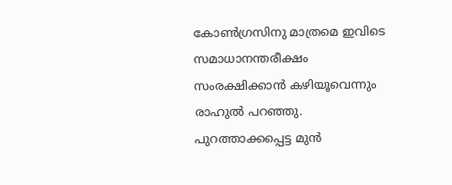കോണ്‍ഗ്രസിനു മാത്രമെ ഇവിടെ സമാധാനന്തരീക്ഷം സംരക്ഷിക്കാന്‍ കഴിയൂവെന്നും രാഹുല്‍ പറഞ്ഞു. പുറത്താക്കപ്പെട്ട മുന്‍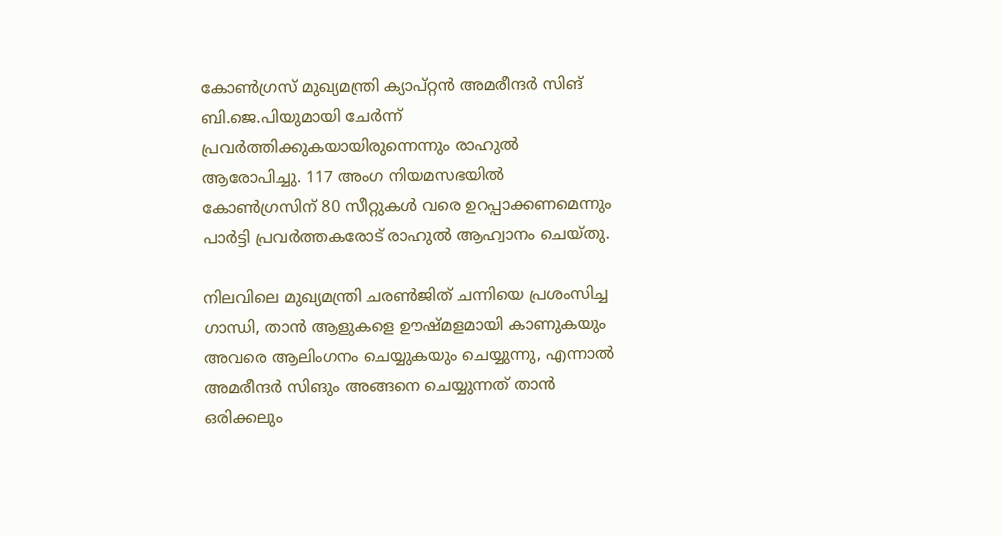കോണ്‍ഗ്രസ് മുഖ്യമന്ത്രി ക്യാപ്റ്റന്‍ അമരീന്ദര്‍ സിങ് ബി.ജെ.പിയുമായി ചേര്‍ന്ന് പ്രവര്‍ത്തിക്കുകയായിരുന്നെന്നും രാഹുല്‍ ആരോപിച്ചു. 117 അംഗ നിയമസഭയില്‍ കോണ്‍ഗ്രസിന് 80 സീറ്റുകള്‍ വരെ ഉറപ്പാക്കണമെന്നും പാര്‍ട്ടി പ്രവര്‍ത്തകരോട് രാഹുല്‍ ആഹ്വാനം ചെയ്തു.

നിലവിലെ മുഖ്യമന്ത്രി ചരൺജിത് ചന്നിയെ പ്രശംസിച്ച ഗാന്ധി, താൻ ആളുകളെ ഊഷ്മളമായി കാണുകയും അവരെ ആലിംഗനം ചെയ്യുകയും ചെയ്യുന്നു, എന്നാൽ അമരീന്ദർ സിങും അങ്ങനെ ചെയ്യുന്നത് താൻ ഒരിക്കലും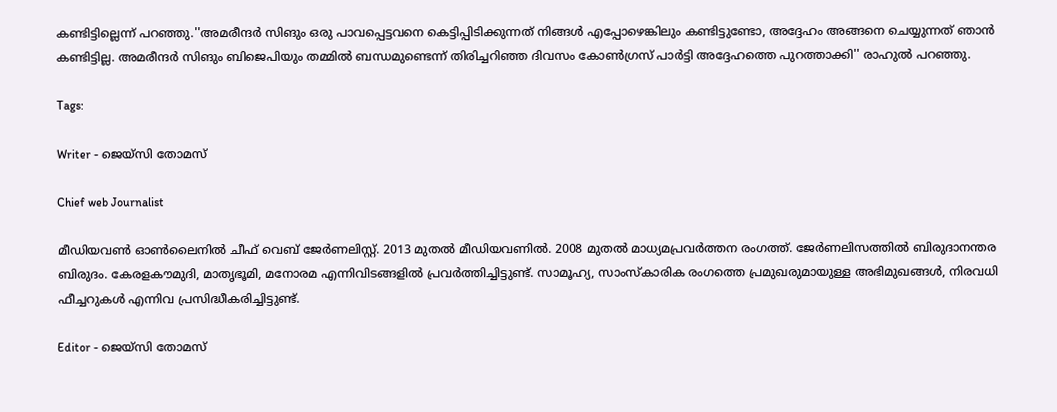കണ്ടിട്ടില്ലെന്ന് പറഞ്ഞു.''അമരീന്ദർ സിങും ഒരു പാവപ്പെട്ടവനെ കെട്ടിപ്പിടിക്കുന്നത് നിങ്ങൾ എപ്പോഴെങ്കിലും കണ്ടിട്ടുണ്ടോ, അദ്ദേഹം അങ്ങനെ ചെയ്യുന്നത് ഞാൻ കണ്ടിട്ടില്ല. അമരീന്ദർ സിങും ബിജെപിയും തമ്മിൽ ബന്ധമുണ്ടെന്ന് തിരിച്ചറിഞ്ഞ ദിവസം കോൺഗ്രസ് പാർട്ടി അദ്ദേഹത്തെ പുറത്താക്കി'' രാഹുല്‍ പറഞ്ഞു.

Tags:

Writer - ജെയ്സി തോമസ്

Chief web Journalist

മീഡിയവൺ ഓൺലൈനിൽ ചീഫ് വെബ് ജേർണലിസ്റ്റ്. 2013 മുതൽ മീഡിയവണിൽ. 2008 മുതൽ മാധ്യമപ്രവർത്തന രംഗത്ത്. ജേർണലിസത്തിൽ ബിരുദാനന്തര ബിരുദം. കേരളകൗമുദി, മാതൃഭൂമി, മനോരമ എന്നിവിടങ്ങളിൽ പ്രവർത്തിച്ചിട്ടുണ്ട്. സാമൂഹ്യ, സാംസ്‌കാരിക രംഗത്തെ പ്രമുഖരുമായുള്ള അഭിമുഖങ്ങൾ, നിരവധി ഫീച്ചറുകൾ എന്നിവ പ്രസിദ്ധീകരിച്ചിട്ടുണ്ട്.

Editor - ജെയ്സി തോമസ്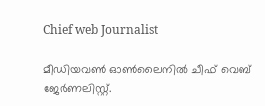Chief web Journalist

മീഡിയവൺ ഓൺലൈനിൽ ചീഫ് വെബ് ജേർണലിസ്റ്റ്.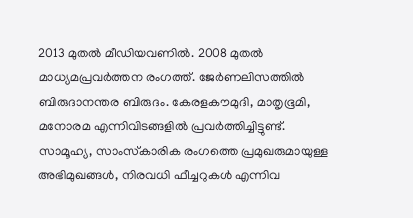2013 മുതൽ മീഡിയവണിൽ. 2008 മുതൽ മാധ്യമപ്രവർത്തന രംഗത്ത്. ജേർണലിസത്തിൽ ബിരുദാനന്തര ബിരുദം. കേരളകൗമുദി, മാതൃഭൂമി, മനോരമ എന്നിവിടങ്ങളിൽ പ്രവർത്തിച്ചിട്ടുണ്ട്. സാമൂഹ്യ, സാംസ്‌കാരിക രംഗത്തെ പ്രമുഖരുമായുള്ള അഭിമുഖങ്ങൾ, നിരവധി ഫീച്ചറുകൾ എന്നിവ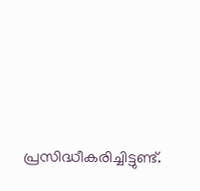പ്രസിദ്ധീകരിച്ചിട്ടുണ്ട്.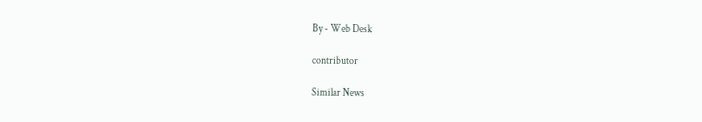By - Web Desk

contributor

Similar News